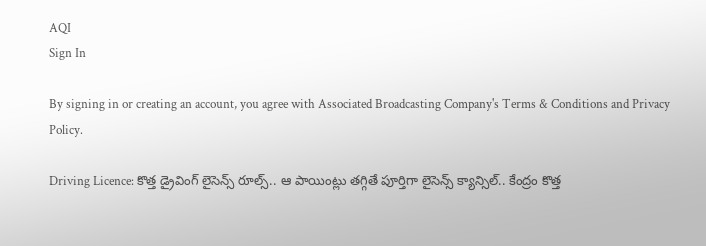AQI
Sign In

By signing in or creating an account, you agree with Associated Broadcasting Company's Terms & Conditions and Privacy Policy.

Driving Licence: కొత్త డ్రైవింగ్ లైసెన్స్‌ రూల్స్.. ఆ పాయింట్లు తగ్గితే పూర్తిగా లైసెన్స్ క్యాన్సిల్.. కేంద్రం కొత్త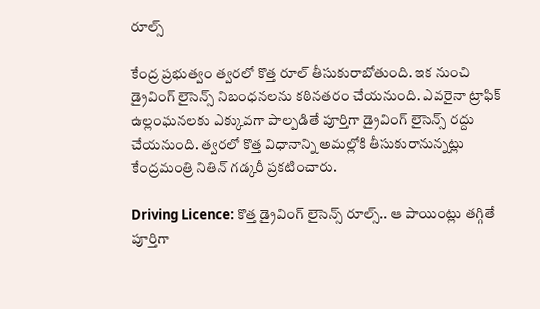రూల్స్

కేంద్ర ప్రభుత్వం త్వరలో కొత్త రూల్ తీసుకురాబోతుంది. ఇక నుంచి డ్రైవింగ్ లైసెన్స్ నిబంధనలను కఠినతరం చేయనుంది. ఎవరైనా ట్రాఫిక్ ఉల్లంఘనలకు ఎక్కువగా పాల్పడితే పూర్తిగా డ్రైవింగ్ లైసెన్స్ రద్దు చేయనుంది. త్వరలో కొత్త విధానాన్ని అమల్లోకి తీసుకురానున్నట్లు కేంద్రమంత్రి నితిన్ గడ్కరీ ప్రకటించారు.

Driving Licence: కొత్త డ్రైవింగ్ లైసెన్స్‌ రూల్స్.. ఆ పాయింట్లు తగ్గితే పూర్తిగా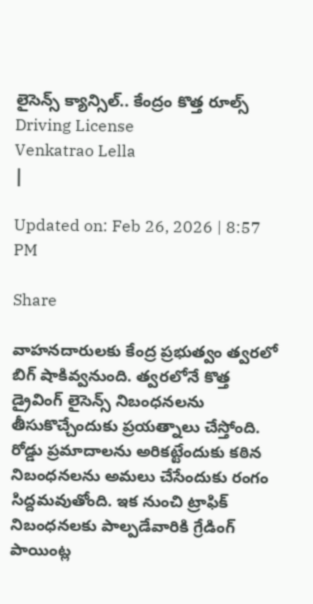లైసెన్స్ క్యాన్సిల్.. కేంద్రం కొత్త రూల్స్
Driving License
Venkatrao Lella
|

Updated on: Feb 26, 2026 | 8:57 PM

Share

వాహనదారులకు కేంద్ర ప్రభుత్వం త్వరలో బిగ్ షాకివ్వనుంది. త్వరలోనే కొత్త డ్రైవింగ్ లైసెన్స్ నిబంధనలను తీసుకొచ్చేందుకు ప్రయత్నాలు చేస్తోంది. రోడ్డు ప్రమాదాలను అరికట్టేందుకు కఠిన నిబంధనలను అమలు చేసేందుకు రంగం సిద్దమవుతోంది. ఇక నుంచి ట్రాఫిక్ నిబంధనలకు పాల్పడేవారికి గ్రేడింగ్ పాయింట్ల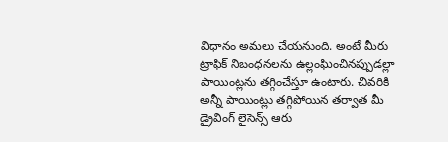విధానం అమలు చేయనుంది. అంటే మీరు ట్రాఫిక్ నిబంధనలను ఉల్లంఘించినప్పుడల్లా పాయింట్లను తగ్గించేస్తూ ఉంటారు. చివరికి అన్నీ పాయింట్లు తగ్గిపోయిన తర్వాత మీ డ్రైవింగ్ లైసెన్స్ ఆరు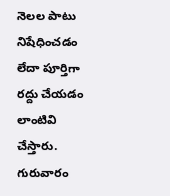నెలల పాటు నిషేధించడం లేదా పూర్తిగా రద్దు చేయడం లాంటివి చేస్తారు. గురువారం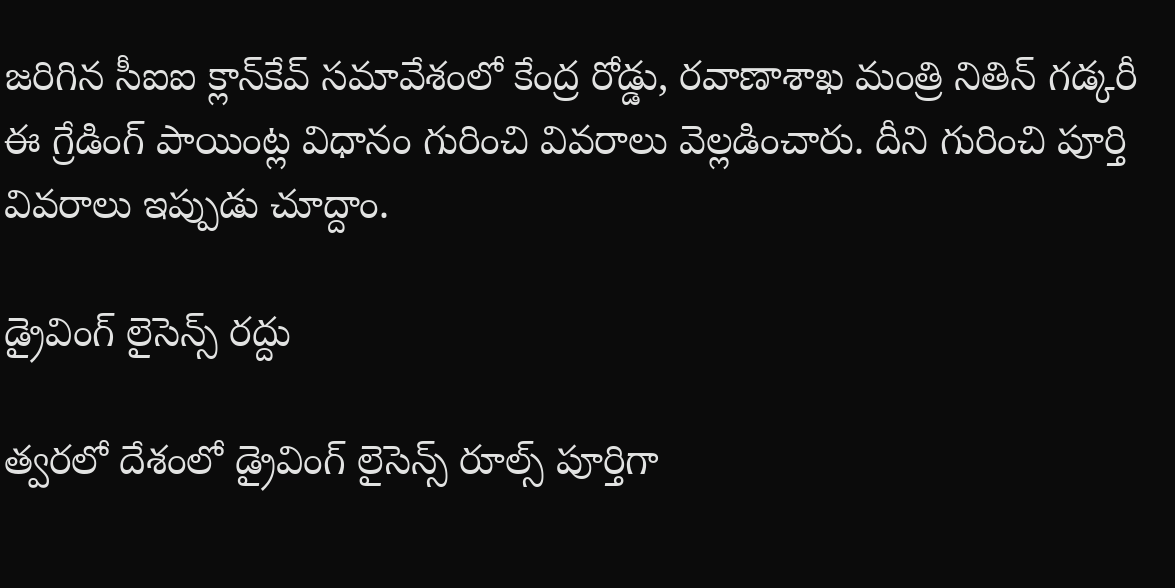జరిగిన సీఐఐ క్లాన్‌కేవ్ సమావేశంలో కేంద్ర రోడ్డు, రవాణాశాఖ మంత్రి నితిన్ గడ్కరీ ఈ గ్రేడింగ్ పాయింట్ల విధానం గురించి వివరాలు వెల్లడించారు. దీని గురించి పూర్తి వివరాలు ఇప్పుడు చూద్దాం.

డ్రైవింగ్ లైసెన్స్ రద్దు

త్వరలో దేశంలో డ్రైవింగ్ లైసెన్స్ రూల్స్ పూర్తిగా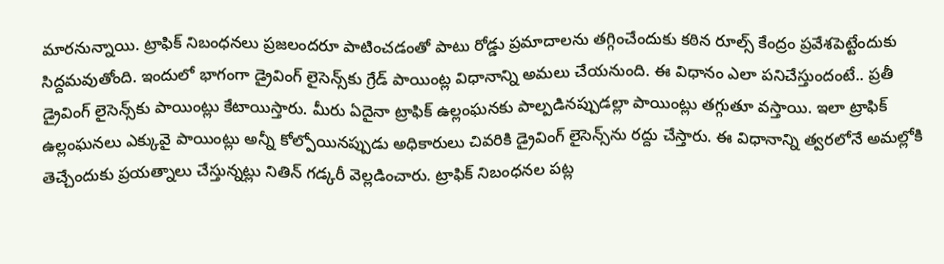మారనున్నాయి. ట్రాఫిక్ నిబంధనలు ప్రజలందరూ పాటించడంతో పాటు రోడ్డు ప్రమాదాలను తగ్గించేందుకు కఠిన రూల్స్ కేంద్రం ప్రవేశపెట్టేందుకు సిద్దమవుతోంది. ఇందులో భాగంగా డ్రైవింగ్ లైసెన్స్‌కు గ్రేడ్ పాయింట్ల విధానాన్ని అమలు చేయనుంది. ఈ విధానం ఎలా పనిచేస్తుందంటే.. ప్రతీ డ్రైవింగ్ లైసెన్స్‌కు పాయింట్లు కేటాయిస్తారు. మీరు ఏదైనా ట్రాఫిక్ ఉల్లంఘనకు పాల్పడినప్పుడల్లా పాయింట్లు తగ్గుతూ వస్తాయి. ఇలా ట్రాఫిక్ ఉల్లంఘనలు ఎక్కువై పాయింట్లు అన్నీ కోల్పోయినప్పుడు అధికారులు చివరికి డ్రైవింగ్ లైసెన్స్‌ను రద్దు చేస్తారు. ఈ విధానాన్ని త్వరలోనే అమల్లోకి తెచ్చేందుకు ప్రయత్నాలు చేస్తున్నట్లు నితిన్ గడ్కరీ వెల్లడించారు. ట్రాఫిక్ నిబంధనల పట్ల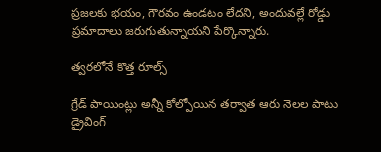ప్రజలకు భయం, గౌరవం ఉండటం లేదని, అందువల్లే రోడ్డు ప్రమాదాలు జరుగుతున్నాయని పేర్కొన్నారు.

త్వరలోనే కొత్త రూల్స్

గ్రేడ్ పాయింట్లు అన్నీ కోల్పోయిన తర్వాత ఆరు నెలల పాటు డ్రైవింగ్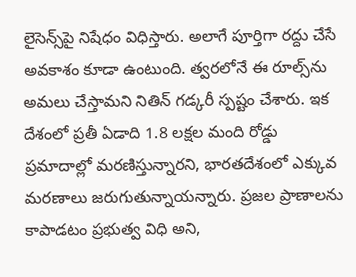లైసెన్స్‌పై నిషేధం విధిస్తారు. అలాగే పూర్తిగా రద్దు చేసే అవకాశం కూడా ఉంటుంది. త్వరలోనే ఈ రూల్స్‌ను అమలు చేస్తామని నితిన్ గడ్కరీ స్పష్టం చేశారు. ఇక దేశంలో ప్రతీ ఏడాది 1.8 లక్షల మంది రోడ్డు ప్రమాదాల్లో మరణిస్తున్నారని, భారతదేశంలో ఎక్కువ మరణాలు జరుగుతున్నాయన్నారు. ప్రజల ప్రాణాలను కాపాడటం ప్రభుత్వ విధి అని,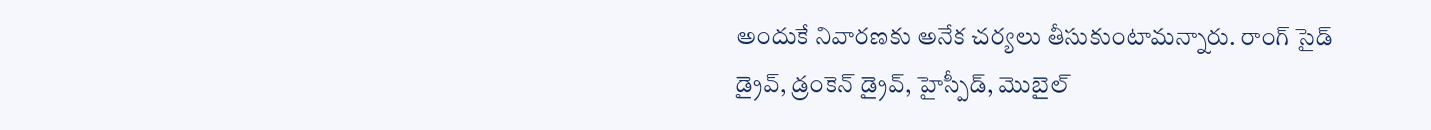అందుకే నివారణకు అనేక చర్యలు తీసుకుంటామన్నారు. రాంగ్ సైడ్ డ్రైవ్, డ్రంకెన్ డ్రైవ్, హైస్పీడ్, మొబైల్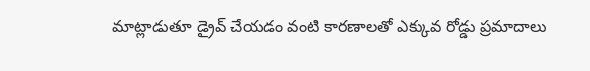మాట్లాడుతూ డ్రైవ్ చేయడం వంటి కారణాలతో ఎక్కువ రోడ్డు ప్రమాదాలు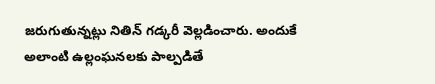జరుగుతున్నట్లు నితిన్ గడ్కరీ వెల్లడించారు. అందుకే అలాంటి ఉల్లంఘనలకు పాల్పడితే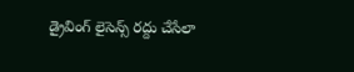డ్రైవింగ్ లైసెన్స్ రద్దు చేసేలా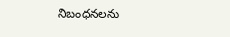నిబంధనలను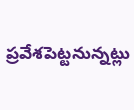ప్రవేశపెట్టనున్నట్లు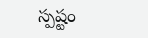స్పష్టం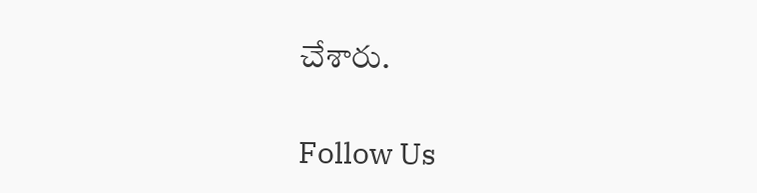చేశారు.

Follow Us